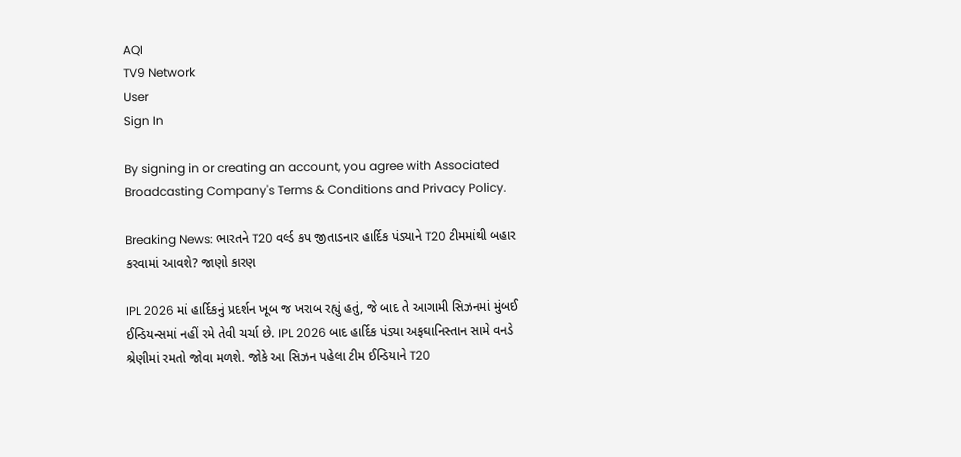AQI
TV9 Network
User
Sign In

By signing in or creating an account, you agree with Associated Broadcasting Company's Terms & Conditions and Privacy Policy.

Breaking News: ભારતને T20 વર્લ્ડ કપ જીતાડનાર હાર્દિક પંડ્યાને T20 ટીમમાંથી બહાર કરવામાં આવશે? જાણો કારણ

IPL 2026 માં હાર્દિકનું પ્રદર્શન ખૂબ જ ખરાબ રહ્યું હતું, જે બાદ તે આગામી સિઝનમાં મુંબઈ ઈન્ડિયન્સમાં નહીં રમે તેવી ચર્ચા છે. IPL 2026 બાદ હાર્દિક પંડ્યા અફઘાનિસ્તાન સામે વનડે શ્રેણીમાં રમતો જોવા મળશે. જોકે આ સિઝન પહેલા ટીમ ઈન્ડિયાને T20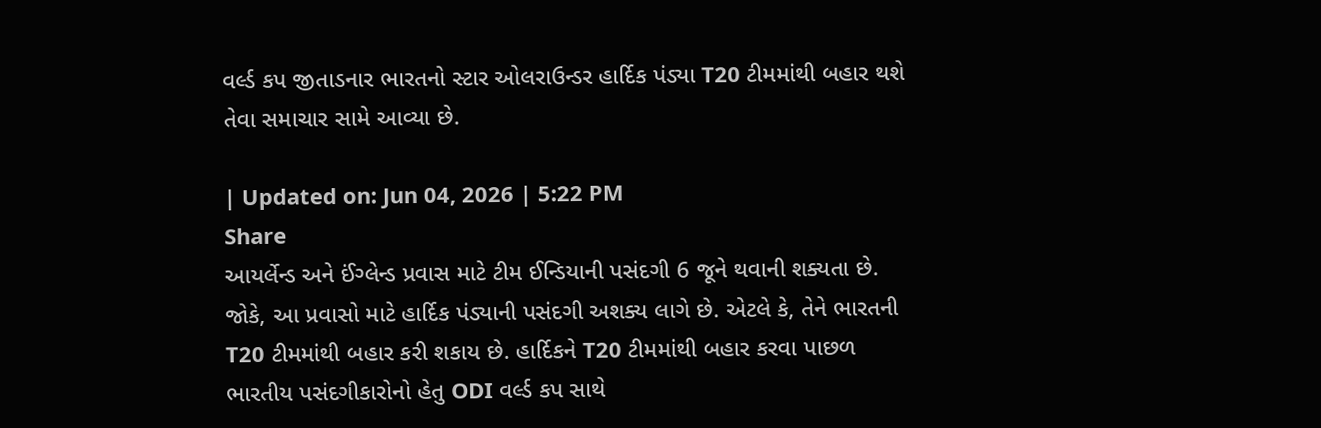વર્લ્ડ કપ જીતાડનાર ભારતનો સ્ટાર ઓલરાઉન્ડર હાર્દિક પંડ્યા T20 ટીમમાંથી બહાર થશે તેવા સમાચાર સામે આવ્યા છે.

| Updated on: Jun 04, 2026 | 5:22 PM
Share
આયર્લેન્ડ અને ઈંગ્લેન્ડ પ્રવાસ માટે ટીમ ઈન્ડિયાની પસંદગી 6 જૂને થવાની શક્યતા છે. જોકે, આ પ્રવાસો માટે હાર્દિક પંડ્યાની પસંદગી અશક્ય લાગે છે. એટલે કે, તેને ભારતની T20 ટીમમાંથી બહાર કરી શકાય છે. હાર્દિકને T20 ટીમમાંથી બહાર કરવા પાછળ ભારતીય પસંદગીકારોનો હેતુ ODI વર્લ્ડ કપ સાથે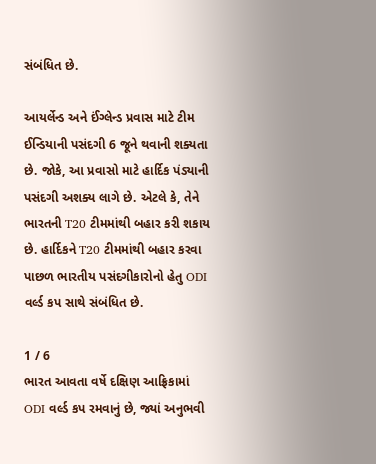સંબંધિત છે.

આયર્લેન્ડ અને ઈંગ્લેન્ડ પ્રવાસ માટે ટીમ ઈન્ડિયાની પસંદગી 6 જૂને થવાની શક્યતા છે. જોકે, આ પ્રવાસો માટે હાર્દિક પંડ્યાની પસંદગી અશક્ય લાગે છે. એટલે કે, તેને ભારતની T20 ટીમમાંથી બહાર કરી શકાય છે. હાર્દિકને T20 ટીમમાંથી બહાર કરવા પાછળ ભારતીય પસંદગીકારોનો હેતુ ODI વર્લ્ડ કપ સાથે સંબંધિત છે.

1 / 6
ભારત આવતા વર્ષે દક્ષિણ આફ્રિકામાં ODI વર્લ્ડ કપ રમવાનું છે, જ્યાં અનુભવી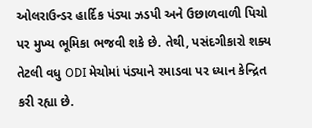ઓલરાઉન્ડર હાર્દિક પંડ્યા ઝડપી અને ઉછાળવાળી પિચો પર મુખ્ય ભૂમિકા ભજવી શકે છે. તેથી, પસંદગીકારો શક્ય તેટલી વધુ ODI મેચોમાં પંડ્યાને રમાડવા પર ધ્યાન કેન્દ્રિત કરી રહ્યા છે.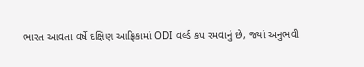ભારત આવતા વર્ષે દક્ષિણ આફ્રિકામાં ODI વર્લ્ડ કપ રમવાનું છે, જ્યાં અનુભવી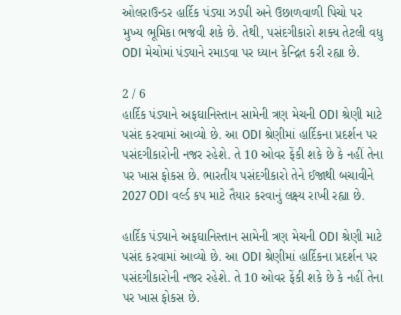ઓલરાઉન્ડર હાર્દિક પંડ્યા ઝડપી અને ઉછાળવાળી પિચો પર મુખ્ય ભૂમિકા ભજવી શકે છે. તેથી, પસંદગીકારો શક્ય તેટલી વધુ ODI મેચોમાં પંડ્યાને રમાડવા પર ધ્યાન કેન્દ્રિત કરી રહ્યા છે.

2 / 6
હાર્દિક પંડ્યાને અફઘાનિસ્તાન સામેની ત્રણ મેચની ODI શ્રેણી માટે પસંદ કરવામાં આવ્યો છે. આ ODI શ્રેણીમાં હાર્દિકના પ્રદર્શન પર પસંદગીકારોની નજર રહેશે. તે 10 ઓવર ફેંકી શકે છે કે નહીં તેના પર ખાસ ફોકસ છે. ભારતીય પસંદગીકારો તેને ઈજાથી બચાવીને 2027 ODI વર્લ્ડ કપ માટે તૈયાર કરવાનું લક્ષ્ય રાખી રહ્યા છે.

હાર્દિક પંડ્યાને અફઘાનિસ્તાન સામેની ત્રણ મેચની ODI શ્રેણી માટે પસંદ કરવામાં આવ્યો છે. આ ODI શ્રેણીમાં હાર્દિકના પ્રદર્શન પર પસંદગીકારોની નજર રહેશે. તે 10 ઓવર ફેંકી શકે છે કે નહીં તેના પર ખાસ ફોકસ છે.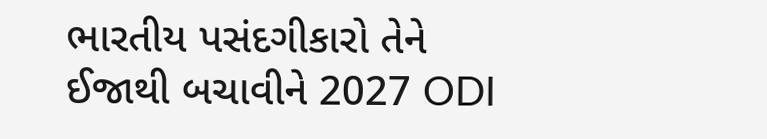ભારતીય પસંદગીકારો તેને ઈજાથી બચાવીને 2027 ODI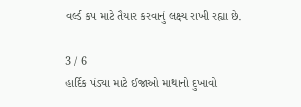વર્લ્ડ કપ માટે તૈયાર કરવાનું લક્ષ્ય રાખી રહ્યા છે.

3 / 6
હાર્દિક પંડ્યા માટે ઈજાઓ માથાનો દુખાવો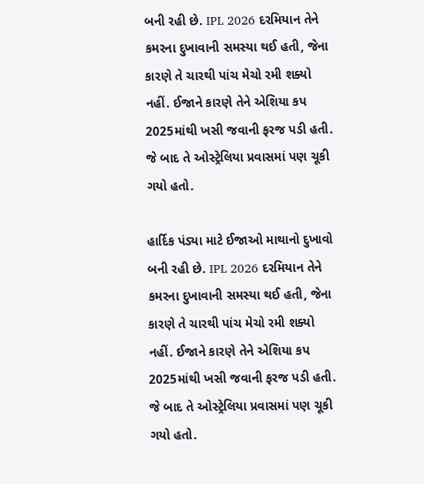બની રહી છે. IPL 2026 દરમિયાન તેને કમરના દુખાવાની સમસ્યા થઈ હતી, જેના કારણે તે ચારથી પાંચ મેચો રમી શક્યો નહીં. ઈજાને કારણે તેને એશિયા કપ 2025માંથી ખસી જવાની ફરજ પડી હતી. જે બાદ તે ઓસ્ટ્રેલિયા પ્રવાસમાં પણ ચૂકી ગયો હતો.

હાર્દિક પંડ્યા માટે ઈજાઓ માથાનો દુખાવો બની રહી છે. IPL 2026 દરમિયાન તેને કમરના દુખાવાની સમસ્યા થઈ હતી, જેના કારણે તે ચારથી પાંચ મેચો રમી શક્યો નહીં. ઈજાને કારણે તેને એશિયા કપ 2025માંથી ખસી જવાની ફરજ પડી હતી. જે બાદ તે ઓસ્ટ્રેલિયા પ્રવાસમાં પણ ચૂકી ગયો હતો.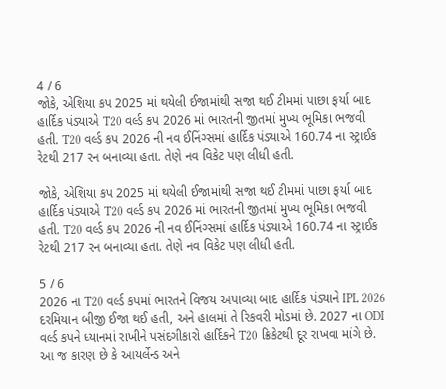4 / 6
જોકે, એશિયા કપ 2025 માં થયેલી ઈજામાંથી સજા થઈ ટીમમાં પાછા ફર્યા બાદ હાર્દિક પંડ્યાએ T20 વર્લ્ડ કપ 2026 માં ભારતની જીતમાં મુખ્ય ભૂમિકા ભજવી હતી. T20 વર્લ્ડ કપ 2026 ની નવ ઈનિંગ્સમાં હાર્દિક પંડ્યાએ 160.74 ના સ્ટ્રાઈક રેટથી 217 રન બનાવ્યા હતા. તેણે નવ વિકેટ પણ લીધી હતી.

જોકે, એશિયા કપ 2025 માં થયેલી ઈજામાંથી સજા થઈ ટીમમાં પાછા ફર્યા બાદ હાર્દિક પંડ્યાએ T20 વર્લ્ડ કપ 2026 માં ભારતની જીતમાં મુખ્ય ભૂમિકા ભજવી હતી. T20 વર્લ્ડ કપ 2026 ની નવ ઈનિંગ્સમાં હાર્દિક પંડ્યાએ 160.74 ના સ્ટ્રાઈક રેટથી 217 રન બનાવ્યા હતા. તેણે નવ વિકેટ પણ લીધી હતી.

5 / 6
2026 ના T20 વર્લ્ડ કપમાં ભારતને વિજય અપાવ્યા બાદ હાર્દિક પંડ્યાને IPL 2026 દરમિયાન બીજી ઈજા થઈ હતી, અને હાલમાં તે રિકવરી મોડમાં છે. 2027 ના ODI વર્લ્ડ કપને ધ્યાનમાં રાખીને પસંદગીકારો હાર્દિકને T20 ક્રિકેટથી દૂર રાખવા માંગે છે. આ જ કારણ છે કે આયર્લેન્ડ અને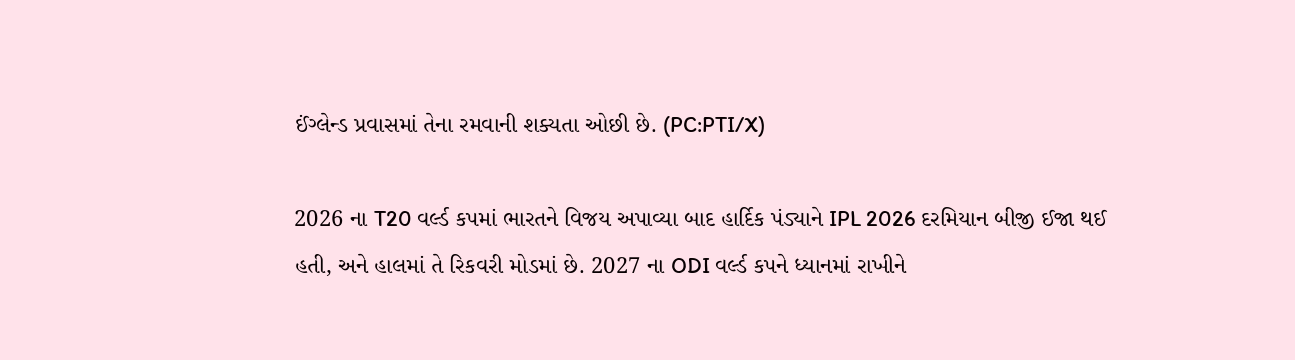ઈંગ્લેન્ડ પ્રવાસમાં તેના રમવાની શક્યતા ઓછી છે. (PC:PTI/X)

2026 ના T20 વર્લ્ડ કપમાં ભારતને વિજય અપાવ્યા બાદ હાર્દિક પંડ્યાને IPL 2026 દરમિયાન બીજી ઈજા થઈ હતી, અને હાલમાં તે રિકવરી મોડમાં છે. 2027 ના ODI વર્લ્ડ કપને ધ્યાનમાં રાખીને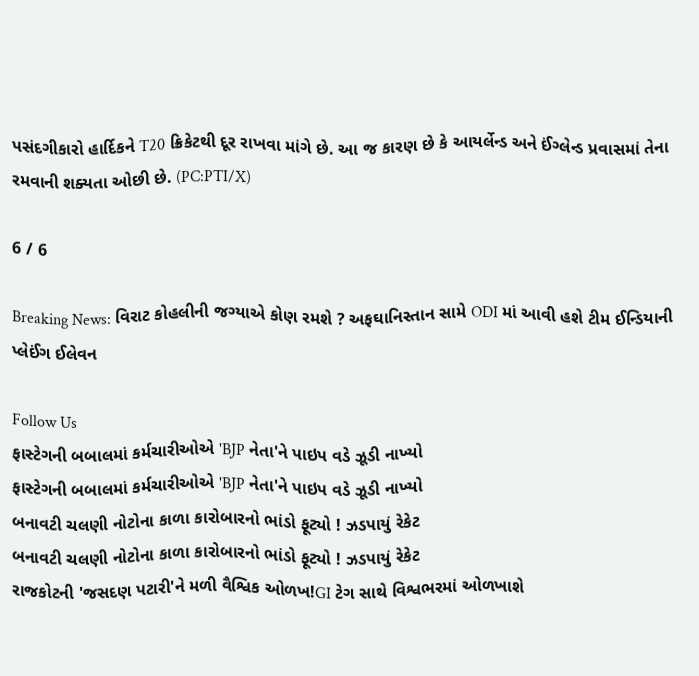પસંદગીકારો હાર્દિકને T20 ક્રિકેટથી દૂર રાખવા માંગે છે. આ જ કારણ છે કે આયર્લેન્ડ અને ઈંગ્લેન્ડ પ્રવાસમાં તેના રમવાની શક્યતા ઓછી છે. (PC:PTI/X)

6 / 6

Breaking News: વિરાટ કોહલીની જગ્યાએ કોણ રમશે ? અફઘાનિસ્તાન સામે ODI માં આવી હશે ટીમ ઈન્ડિયાની પ્લેઈંગ ઈલેવન

Follow Us
ફાસ્ટેગની બબાલમાં કર્મચારીઓએ 'BJP નેતા'ને પાઇપ વડે ઝૂડી નાખ્યો
ફાસ્ટેગની બબાલમાં કર્મચારીઓએ 'BJP નેતા'ને પાઇપ વડે ઝૂડી નાખ્યો
બનાવટી ચલણી નોટોના કાળા કારોબારનો ભાંડો ફૂટ્યો ! ઝડપાયું રેકેટ
બનાવટી ચલણી નોટોના કાળા કારોબારનો ભાંડો ફૂટ્યો ! ઝડપાયું રેકેટ
રાજકોટની 'જસદણ પટારી'ને મળી વૈશ્વિક ઓળખ!GI ટેગ સાથે વિશ્વભરમાં ઓળખાશે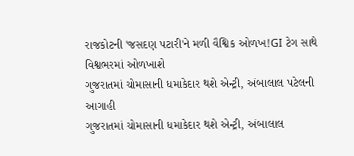રાજકોટની 'જસદણ પટારી'ને મળી વૈશ્વિક ઓળખ!GI ટેગ સાથે વિશ્વભરમાં ઓળખાશે
ગુજરાતમાં ચોમાસાની ધમાકેદાર થશે એન્ટ્રી, અંબાલાલ પટેલની આગાહી
ગુજરાતમાં ચોમાસાની ધમાકેદાર થશે એન્ટ્રી, અંબાલાલ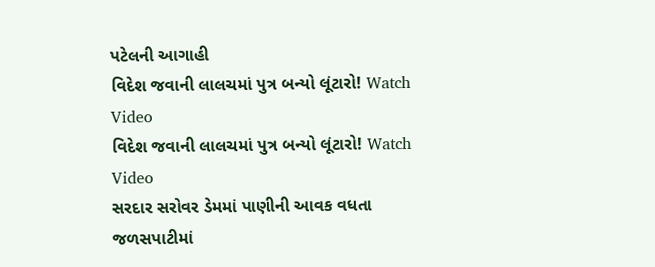પટેલની આગાહી
વિદેશ જવાની લાલચમાં પુત્ર બન્યો લૂંટારો! Watch Video
વિદેશ જવાની લાલચમાં પુત્ર બન્યો લૂંટારો! Watch Video
સરદાર સરોવર ડેમમાં પાણીની આવક વધતા જળસપાટીમાં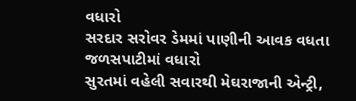વધારો
સરદાર સરોવર ડેમમાં પાણીની આવક વધતા જળસપાટીમાં વધારો
સુરતમાં વહેલી સવારથી મેઘરાજાની એન્ટ્રી,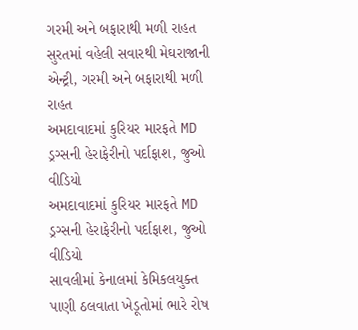ગરમી અને બફારાથી મળી રાહત
સુરતમાં વહેલી સવારથી મેઘરાજાની એન્ટ્રી, ગરમી અને બફારાથી મળી રાહત
અમદાવાદમાં કુરિયર મારફતે MD ડ્રગ્સની હેરાફેરીનો પર્દાફાશ, જુઓ વીડિયો
અમદાવાદમાં કુરિયર મારફતે MD ડ્રગ્સની હેરાફેરીનો પર્દાફાશ, જુઓ વીડિયો
સાવલીમાં કેનાલમાં કેમિકલયુક્ત પાણી ઠલવાતા ખેડૂતોમાં ભારે રોષ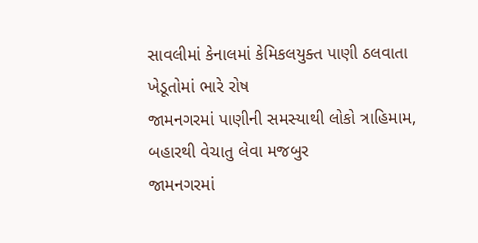સાવલીમાં કેનાલમાં કેમિકલયુક્ત પાણી ઠલવાતા ખેડૂતોમાં ભારે રોષ
જામનગરમાં પાણીની સમસ્યાથી લોકો ત્રાહિમામ, બહારથી વેચાતુ લેવા મજબુર
જામનગરમાં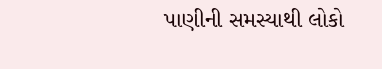પાણીની સમસ્યાથી લોકો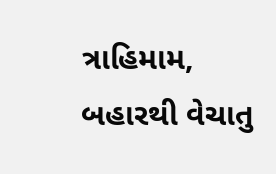ત્રાહિમામ, બહારથી વેચાતુ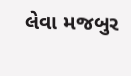લેવા મજબુર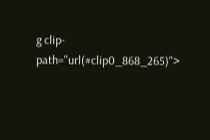g clip-path="url(#clip0_868_265)">